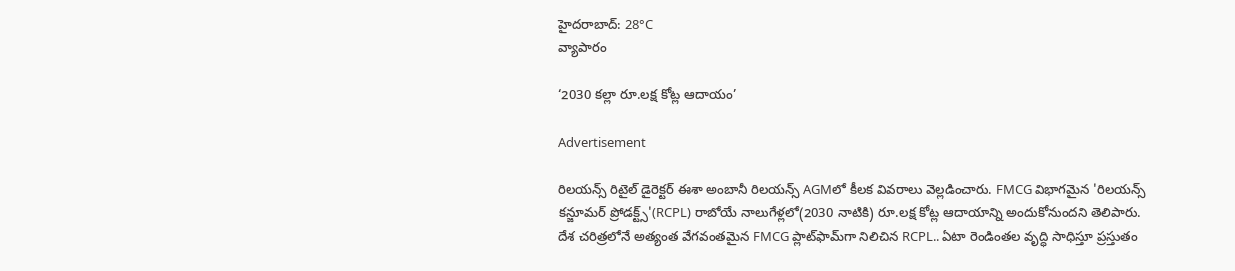హైదరాబాద్: 28°C
వ్యాపారం

‘2030 కల్లా రూ.లక్ష కోట్ల ఆదాయం’

Advertisement

రిలయన్స్ రిటైల్ డైరెక్టర్ ఈశా అంబానీ రిలయన్స్ AGMలో కీలక వివరాలు వెల్లడించారు. FMCG విభాగమైన 'రిలయన్స్ కన్జూమర్ ప్రోడక్ట్స్'(RCPL) రాబోయే నాలుగేళ్లలో(2030 నాటికి) రూ.లక్ష కోట్ల ఆదాయాన్ని అందుకోనుందని తెలిపారు. దేశ చరిత్రలోనే అత్యంత వేగవంతమైన FMCG ప్లాట్‌ఫామ్‌గా నిలిచిన RCPL.. ఏటా రెండింతల వృద్ధి సాధిస్తూ ప్రస్తుతం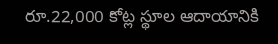రూ.22,000 కోట్ల స్థూల ఆదాయానికి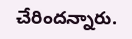చేరిందన్నారు.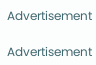Advertisement

Advertisement